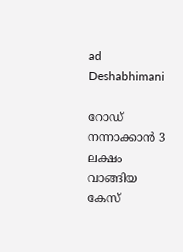ad
Deshabhimani

റോഡ്‌ നന്നാക്കാൻ 3 ലക്ഷം വാങ്ങിയ കേസ്‌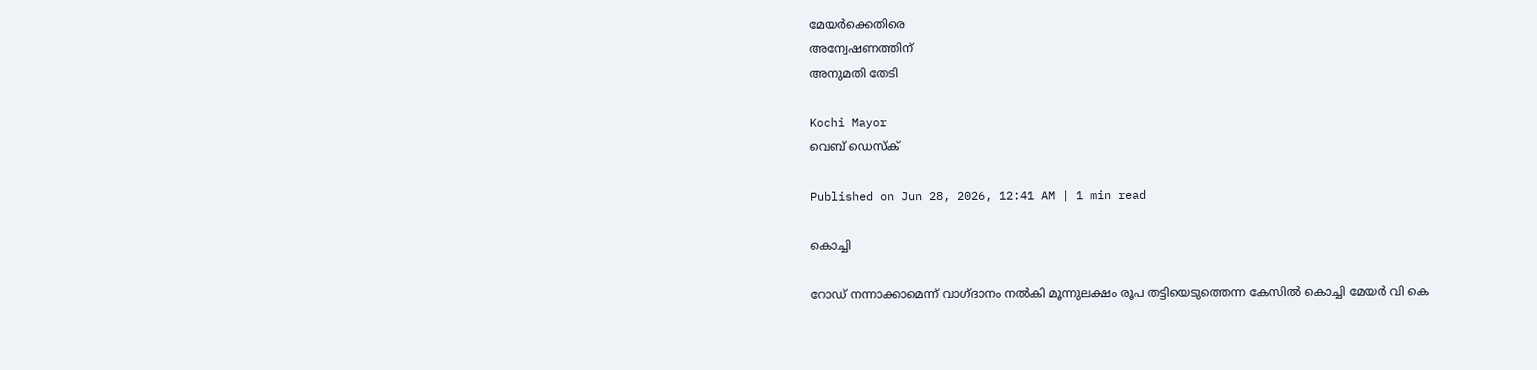മേയർക്കെതിരെ
അന്വേഷണത്തിന്‌
അനുമതി തേടി

Kochi Mayor
വെബ് ഡെസ്ക്

Published on Jun 28, 2026, 12:41 AM | 1 min read

കൊച്ചി

റോഡ്‌ നന്നാക്കാമെന്ന്‌ വാഗ്‌ദാനം നൽകി മൂന്നുലക്ഷം രൂപ തട്ടിയെടുത്തെന്ന കേസിൽ കൊച്ചി മേയർ വി കെ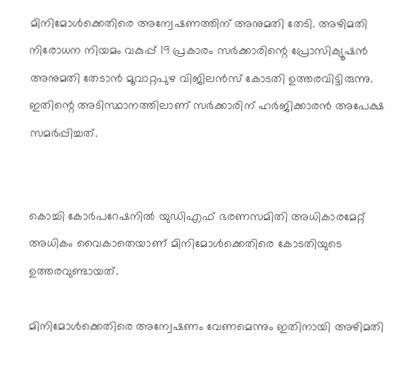മിനിമോൾക്കെതിരെ അന്വേഷണത്തിന്‌ അനുമതി തേടി. അഴിമതി നിരോധന നിയമം വകുപ്പ്‌ 19 പ്രകാരം സർക്കാരിന്റെ പ്രോസിക്യൂഷൻ അനുമതി തേടാൻ മൂവാറ്റപുഴ വിജിലൻസ്‌ കോടതി ഉത്തരവിട്ടിരുന്നു. ഇതിന്റെ അടിസ്ഥാനത്തിലാണ്‌ സർക്കാരിന്‌ ഹർജിക്കാരൻ അപേക്ഷ സമർപ്പിച്ചത്‌.


കൊച്ചി കോർപറേഷനിൽ യുഡിഎഫ്‌ ഭരണസമിതി അധികാരമേറ്റ്‌ അധികം വൈകാതെയാണ്‌ മിനിമോൾക്കെതിരെ കോടതിയുടെ ഉത്തരവുണ്ടായത്‌.

മിനിമോൾക്കെതിരെ അന്വേഷണം വേണമെന്നും ഇതിനായി അഴിമതി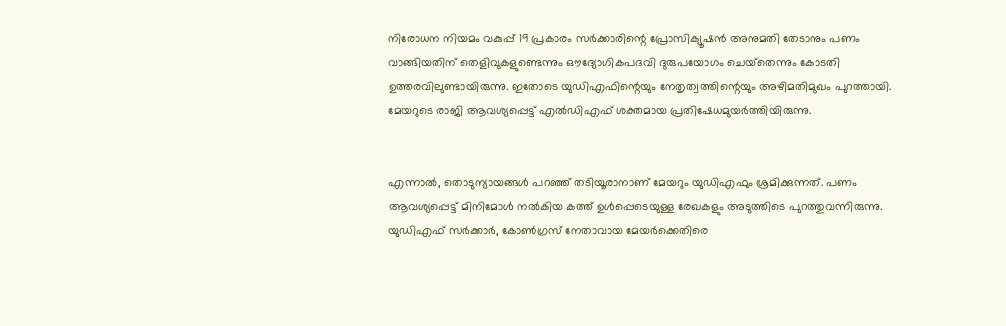നിരോധന നിയമം വകുപ്പ്‌ 19 പ്രകാരം സർക്കാരിന്റെ പ്രോസിക്യൂഷൻ അനുമതി തേടാനും പണം വാങ്ങിയതിന്‌ തെളിവുകളുണ്ടെന്നും ഒ‍ൗദ്യോഗികപദവി ദുരുപയോഗം ചെയ്‌തെന്നും കോടതി ഉത്തരവിലുണ്ടായിരുന്നു. ഇതോടെ യുഡിഎഫിന്റെയും നേതൃത്വത്തിന്റെയും അഴിമതിമുഖം പുറത്തായി. മേയറുടെ രാജി ആവശ്യപ്പെട്ട്‌ എൽഡിഎഫ്‌ ശക്തമായ പ്രതിഷേധമുയർത്തിയിരുന്നു.


എന്നാൽ, തൊടുന്യായങ്ങൾ പറഞ്ഞ്‌ തടിയൂരാനാണ്‌ മേയറും യുഡിഎഫും ശ്രമിക്കുന്നത്‌. പണം ആവശ്യപ്പെട്ട്‌ മിനിമോൾ നൽകിയ കത്ത്‌ ഉൾപ്പെടെയുള്ള രേഖകളും അടുത്തിടെ പുറത്തുവന്നിരുന്നു. യുഡിഎഫ്‌ സർക്കാർ, കോൺഗ്രസ്‌ നേതാവായ മേയർക്കെതിരെ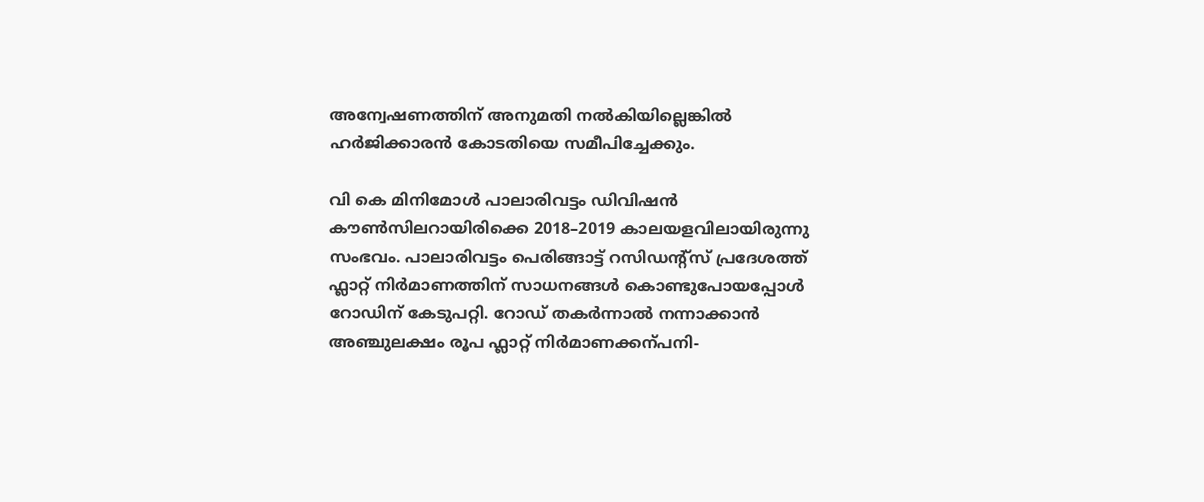അന്വേഷണത്തിന്‌ അനുമതി നൽകിയില്ലെങ്കിൽ ഹർജിക്കാരൻ കോടതിയെ സമീപിച്ചേക്കും.

വി കെ മിനിമോൾ പാലാരിവട്ടം ഡിവിഷൻ ക‍ൗൺസിലറായിരിക്കെ 2018–2019 കാലയളവിലായിരുന്നു സംഭവം. പാലാരിവട്ടം പെരിങ്ങാട്ട് റസിഡന്റ്സ് പ്രദേശത്ത്‌ ഫ്ലാറ്റ്‌ നിർമാണത്തിന്‌ സാധനങ്ങൾ കൊണ്ടുപോയപ്പോൾ റോഡിന്‌ കേടുപറ്റി. റോഡ്‌ തകർന്നാൽ നന്നാക്കാൻ അഞ്ചുലക്ഷം രൂപ ഫ്ലാറ്റ്‌ നിർമാണക്കന്പനി-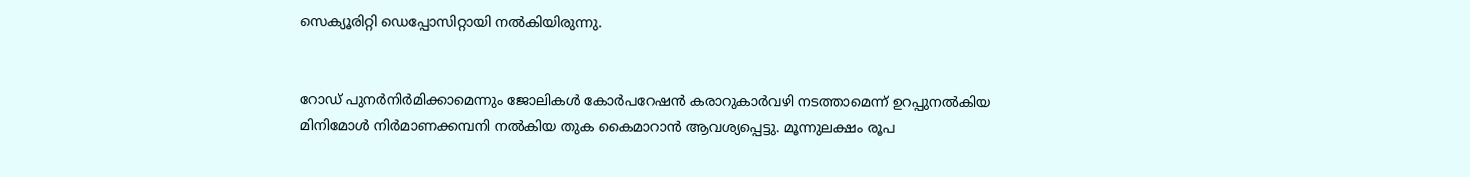സെക്യൂരിറ്റി ഡെപ്പോസിറ്റായി നൽകിയിരുന്നു.


റോഡ് പുനർനിർമിക്കാമെന്നും ജോലികൾ കോർപറേഷൻ കരാറുകാർവഴി നടത്താമെന്ന്‌ ഉറപ്പുനൽകിയ മിനിമോൾ നിർമാണക്കമ്പനി നൽകിയ തുക കൈമാറാൻ ആവശ്യപ്പെട്ടു. മൂന്നുലക്ഷം രൂപ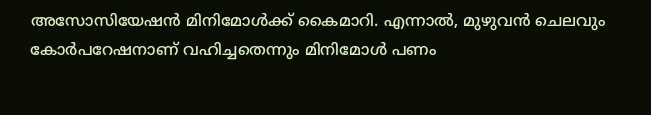അസോസിയേഷൻ മിനിമോൾക്ക്‌ കൈമാറി. എന്നാൽ, മുഴുവൻ ചെലവും കോർപറേഷനാണ് വഹിച്ചതെന്നും മിനിമോൾ പണം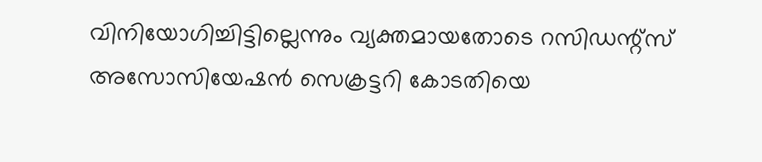വിനിയോഗിച്ചിട്ടില്ലെന്നും വ്യക്തമായതോടെ റസിഡന്റ്‌സ്‌ അസോസിയേഷൻ സെക്രട്ടറി കോടതിയെ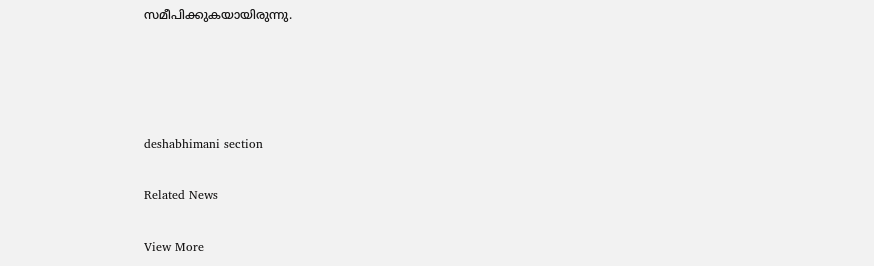സമീപിക്കുകയായിരുന്നു.




deshabhimani section

Related News

View More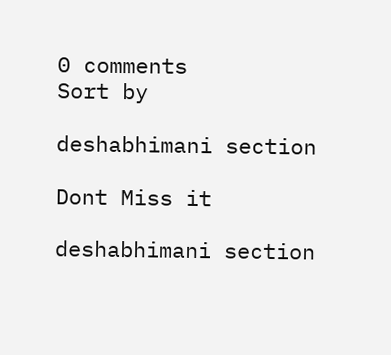0 comments
Sort by

deshabhimani section

Dont Miss it

deshabhimani section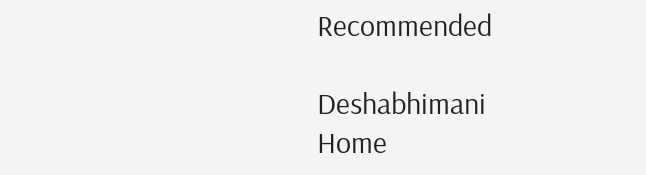Recommended

Deshabhimani
Home